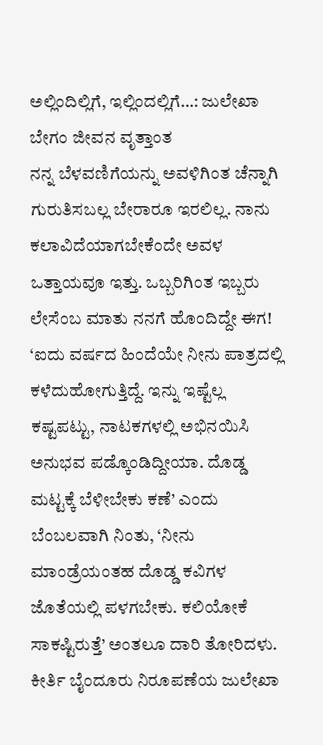ಅಲ್ಲಿಂದಿಲ್ಲಿಗೆ, ಇಲ್ಲಿಂದಲ್ಲಿಗೆ…: ಜುಲೇಖಾ ಬೇಗಂ ಜೀವನ ವೃತ್ತಾಂತ
ನನ್ನ ಬೆಳವಣಿಗೆಯನ್ನು ಅವಳಿಗಿಂತ ಚೆನ್ನಾಗಿ ಗುರುತಿಸಬಲ್ಲ ಬೇರಾರೂ ಇರಲಿಲ್ಲ. ನಾನು ಕಲಾವಿದೆಯಾಗಬೇಕೆಂದೇ ಅವಳ ಒತ್ತಾಯವೂ ಇತ್ತು. ಒಬ್ಬರಿಗಿಂತ ಇಬ್ಬರು ಲೇಸೆಂಬ ಮಾತು ನನಗೆ ಹೊಂದಿದ್ದೇ ಈಗ! ‘ಐದು ವರ್ಷದ ಹಿಂದೆಯೇ ನೀನು ಪಾತ್ರದಲ್ಲಿ ಕಳೆದುಹೋಗುತ್ತಿದ್ದೆ. ಇನ್ನು ಇಷ್ಟೆಲ್ಲ ಕಷ್ಟಪಟ್ಟು, ನಾಟಕಗಳಲ್ಲಿ ಅಭಿನಯಿಸಿ ಅನುಭವ ಪಡ್ಕೊಂಡಿದ್ದೀಯಾ. ದೊಡ್ಡ ಮಟ್ಟಕ್ಕೆ ಬೆಳೀಬೇಕು ಕಣೆ’ ಎಂದು ಬೆಂಬಲವಾಗಿ ನಿಂತು, ‘ನೀನು ಮಾಂಡ್ರೆಯಂತಹ ದೊಡ್ಡ ಕವಿಗಳ ಜೊತೆಯಲ್ಲಿ ಪಳಗಬೇಕು. ಕಲಿಯೋಕೆ ಸಾಕಷ್ಟಿರುತ್ತೆ’ ಅಂತಲೂ ದಾರಿ ತೋರಿದಳು.
ಕೀರ್ತಿ ಬೈಂದೂರು ನಿರೂಪಣೆಯ ಜುಲೇಖಾ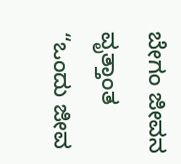ಬೇಗಂ ಜೀವನ ವೃತ್ತಾಂತ “ಒಂದು ಜೀವ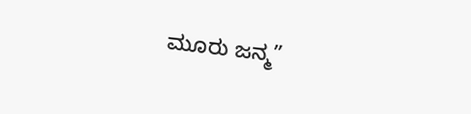ಮೂರು ಜನ್ಮ”